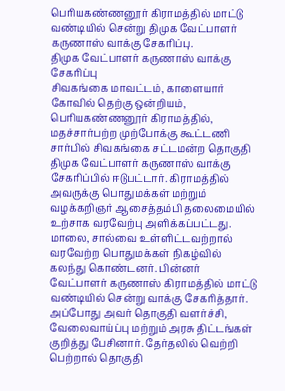பெரியகண்ணனூர் கிராமத்தில் மாட்டு வண்டியில் சென்று திமுக வேட்பாளர் கருணாஸ் வாக்கு சேகரிப்பு.
திமுக வேட்பாளர் கருணாஸ் வாக்கு சேகரிப்பு
சிவகங்கை மாவட்டம், காளையார் கோவில் தெற்கு ஒன்றியம், பெரியகண்ணனூர் கிராமத்தில், மதச்சார்பற்ற முற்போக்கு கூட்டணி சார்பில் சிவகங்கை சட்டமன்ற தொகுதி திமுக வேட்பாளர் கருணாஸ் வாக்கு சேகரிப்பில் ஈடுபட்டார். கிராமத்தில் அவருக்கு பொதுமக்கள் மற்றும் வழக்கறிஞர் ஆசைத்தம்பி தலைமையில் உற்சாக வரவேற்பு அளிக்கப்பட்டது. மாலை, சால்வை உள்ளிட்டவற்றால் வரவேற்ற பொதுமக்கள் நிகழ்வில் கலந்து கொண்டனர். பின்னர் வேட்பாளர் கருணாஸ் கிராமத்தில் மாட்டு வண்டியில் சென்று வாக்கு சேகரித்தார். அப்போது அவர் தொகுதி வளர்ச்சி, வேலைவாய்ப்பு மற்றும் அரசு திட்டங்கள் குறித்து பேசினார். தேர்தலில் வெற்றி பெற்றால் தொகுதி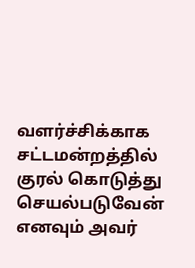வளர்ச்சிக்காக சட்டமன்றத்தில் குரல் கொடுத்து செயல்படுவேன் எனவும் அவர்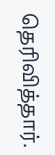தெரிவித்தார்.